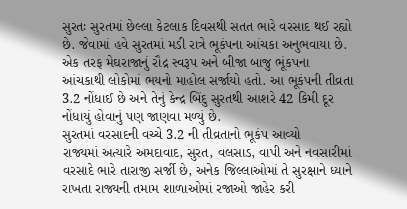સુરતઃ સુરતમાં છેલ્લા કેટલાક દિવસથી સતત ભારે વરસાદ થઈ રહ્યો છે. જેવામાં હવે સુરતમાં મડી રાત્રે ભૂકંપના આંચકા અનુભવાયા છે. એક તરફ મેઘરાજાનું રૌદ્ર સ્વરૂપ અને બીજા બાજુ ભૂંકપના આંચકાથી લોકોમાં ભયનો માહોલ સર્જાયો હતો. આ ભૂકંપની તીવ્રતા 3.2 નોંધાઈ છે અને તેનું કેન્દ્ર બિંદુ સુરતથી આશરે 42 કિમી દૂર નોંધાયું હોવાનું પણ જાણવા મળ્યું છે.
સુરતમાં વરસાદની વચ્ચે 3.2 ની તીવ્રતાનો ભૂકંપ આવ્યો
રાજ્યમાં અત્યારે અમદાવાદ, સુરત, વલસાડ, વાપી અને નવસારીમાં વરસાદે ભારે તારાજી સર્જી છે, અનેક જિલ્લાઓમાં તે સુરક્ષાને ધ્યાને રાખતા રાજ્યની તમામ શાળાઓમાં રજાઓ જાહેર કરી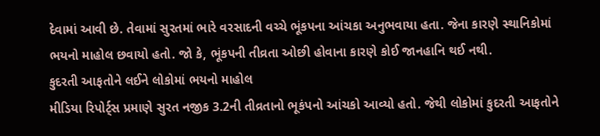દેવામાં આવી છે. તેવામાં સુરતમાં ભારે વરસાદની વચ્ચે ભૂંકપના આંચકા અનુભવાયા હતા. જેના કારણે સ્થાનિકોમાં ભયનો માહોલ છવાયો હતો. જો કે, ભૂંકપની તીવ્રતા ઓછી હોવાના કારણે કોઈ જાનહાનિ થઈ નથી.
કુદરતી આફતોને લઈને લોકોમાં ભયનો માહોલ
મીડિયા રિપોર્ટ્સ પ્રમાણે સુરત નજીક 3.2ની તીવ્રતાનો ભૂકંપનો આંચકો આવ્યો હતો. જેથી લોકોમાં કુદરતી આફતોને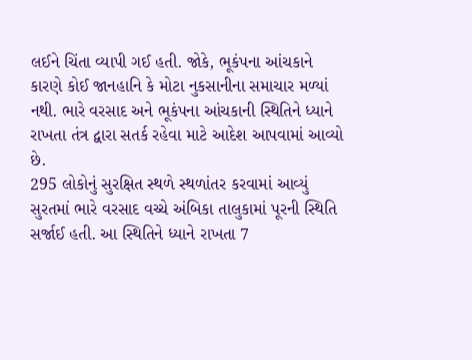લઈને ચિંતા વ્યાપી ગઈ હતી. જોકે, ભૂકંપના આંચકાને કારણે કોઈ જાનહાનિ કે મોટા નુકસાનીના સમાચાર મળ્યાં નથી. ભારે વરસાદ અને ભૂકંપના આંચકાની સ્થિતિને ધ્યાને રાખતા તંત્ર દ્વારા સતર્ક રહેવા માટે આદેશ આપવામાં આવ્યો છે.
295 લોકોનું સુરક્ષિત સ્થળે સ્થળાંતર કરવામાં આવ્યું
સુરતમાં ભારે વરસાદ વચ્ચે અંબિકા તાલુકામાં પૂરની સ્થિતિ સર્જાઈ હતી. આ સ્થિતિને ધ્યાને રાખતા 7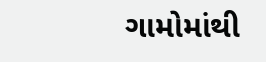ગામોમાંથી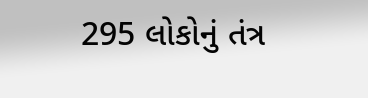295 લોકોનું તંત્ર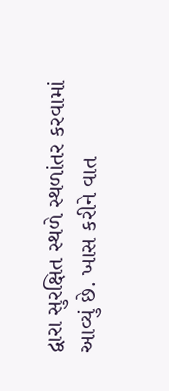દ્વારા સુરક્ષિત સ્થળે સ્થળાંતર કરવામાં આવ્યું છે. ખાસ કરીને વાત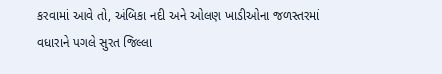કરવામાં આવે તો, અંબિકા નદી અને ઓલણ ખાડીઓના જળસ્તરમાં વધારાને પગલે સુરત જિલ્લા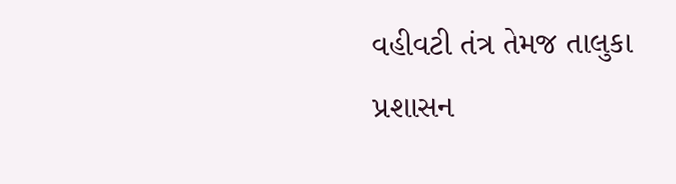વહીવટી તંત્ર તેમજ તાલુકા પ્રશાસન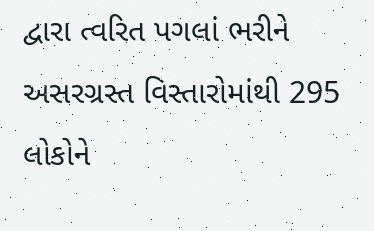દ્વારા ત્વરિત પગલાં ભરીને અસરગ્રસ્ત વિસ્તારોમાંથી 295 લોકોને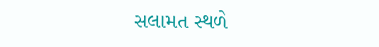સલામત સ્થળે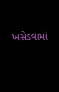ખસેડવામાં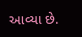આવ્યા છે.